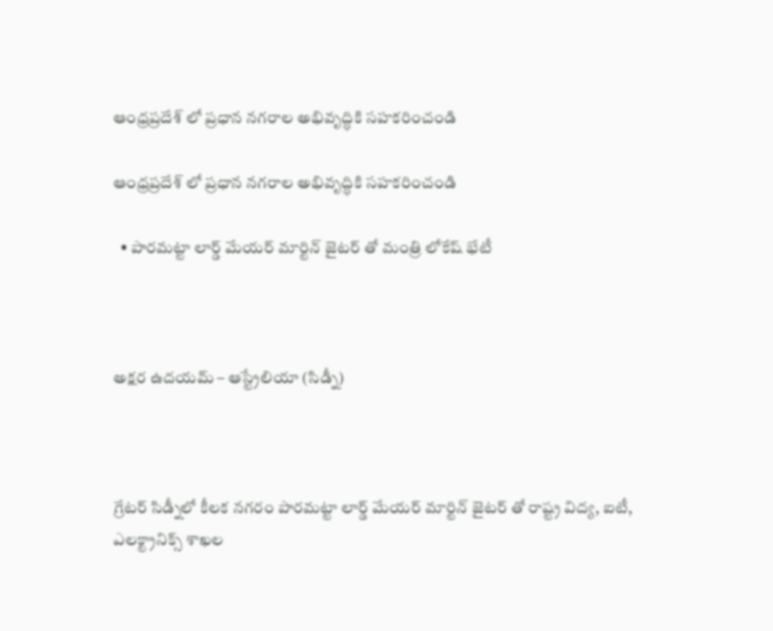ఆంధ్రప్రదేశ్ లో ప్రధాన నగరాల అభివృద్ధికి సహకరించండి

ఆంధ్రప్రదేశ్ లో ప్రధాన నగరాల అభివృద్ధికి సహకరించండి

  • పారమట్టా లార్డ్ మేయర్ మార్టిన్ జైటర్ తో మంత్రి లోకేష్ భేటీ



అక్షర ఉదయమ్ – ఆస్ట్రేలియా (సిడ్నీ)



గ్రేటర్ సిడ్నీలో కీలక నగరం పారమట్టా లార్డ్ మేయర్ మార్టిన్ జైటర్ తో రాష్ట్ర విద్య, ఐటీ, ఎలక్ట్రానిక్స్ శాఖల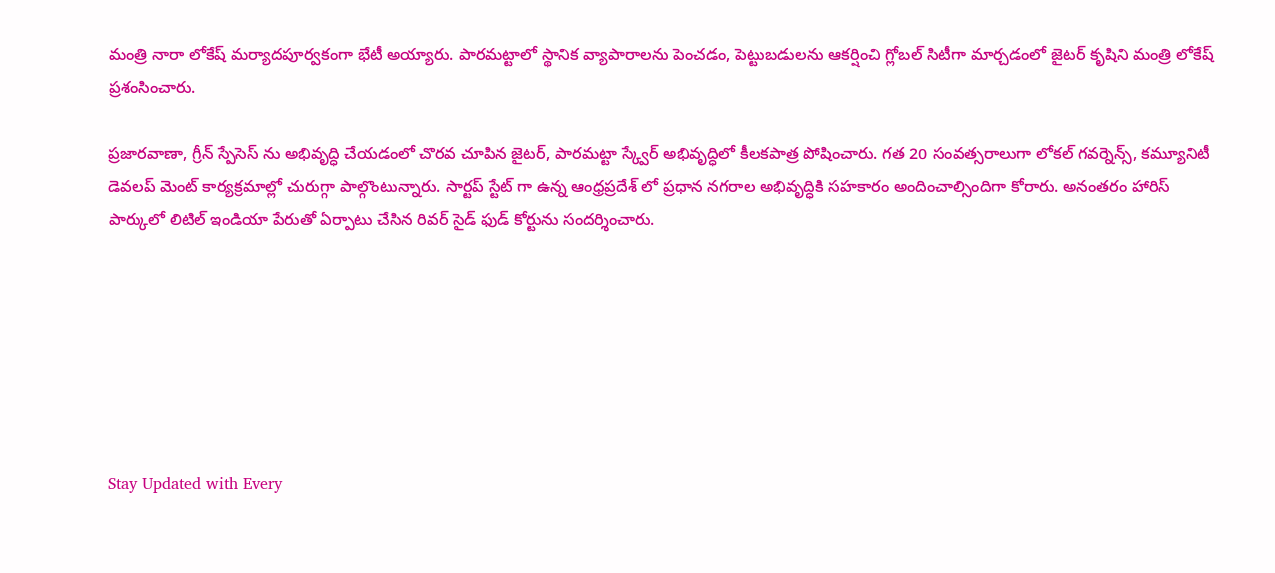మంత్రి నారా లోకేష్ మర్యాదపూర్వకంగా భేటీ అయ్యారు. పారమట్టాలో స్థానిక వ్యాపారాలను పెంచడం, పెట్టుబడులను ఆకర్షించి గ్లోబల్ సిటీగా మార్చడంలో జైటర్ కృషిని మంత్రి లోకేష్ ప్రశంసించారు.

ప్రజారవాణా, గ్రీన్ స్పేసెస్ ను అభివృద్ధి చేయడంలో చొరవ చూపిన జైటర్, పారమట్టా స్క్వేర్ అభివృద్ధిలో కీలకపాత్ర పోషించారు. గత 20 సంవత్సరాలుగా లోకల్ గవర్నెన్స్, కమ్యూనిటీ డెవలప్ మెంట్ కార్యక్రమాల్లో చురుగ్గా పాల్గొంటున్నారు. సార్టప్ స్టేట్ గా ఉన్న ఆంధ్రప్రదేశ్ లో ప్రధాన నగరాల అభివృద్ధికి సహకారం అందించాల్సిందిగా కోరారు. అనంతరం హారిస్ పార్కులో లిటిల్ ఇండియా పేరుతో ఏర్పాటు చేసిన రివర్ సైడ్ ఫుడ్ కోర్టును సందర్శించారు.







Stay Updated with Every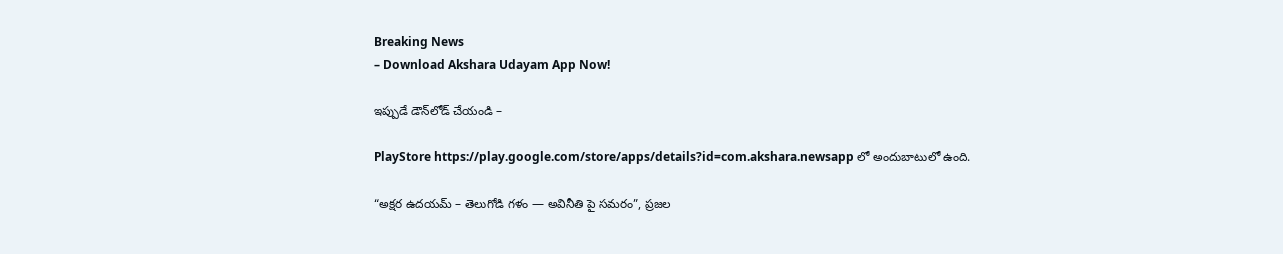Breaking News
– Download Akshara Udayam App Now!

ఇప్పుడే డౌన్‌లోడ్ చేయండి –

PlayStore https://play.google.com/store/apps/details?id=com.akshara.newsapp లో అందుబాటులో ఉంది.

“అక్షర ఉదయమ్ – తెలుగోడి గళం — అవినీతి పై సమరం”, ప్రజల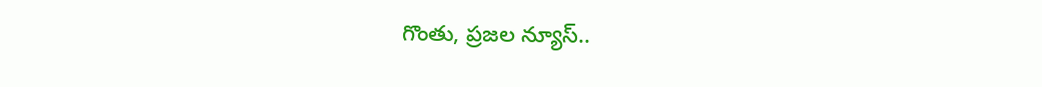గొంతు, ప్రజల న్యూస్..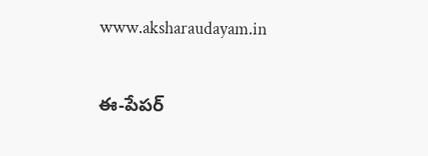www.aksharaudayam.in

ఈ-పేపర్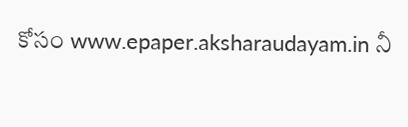కోసం www.epaper.aksharaudayam.in నీ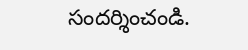సందర్శించండి.